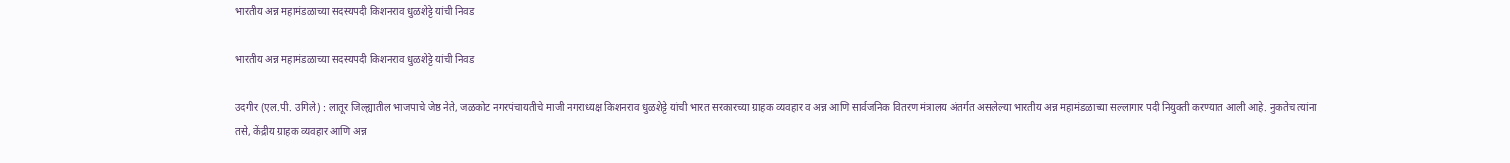भारतीय अन्न महामंडळाच्या सदस्यपदी किशनराव धुळशेट्टे यांची निवड

भारतीय अन्न महामंडळाच्या सदस्यपदी किशनराव धुळशेट्टे यांची निवड

उदगीर (एल.पी. उगिले) : लातूर जिल्ह्यातील भाजपाचे जेष्ठ नेते, जळकोट नगरपंचायतीचे माजी नगराध्यक्ष किशनराव धुळशेट्टे यांची भारत सरकारच्या ग्राहक व्यवहार व अन्न आणि सार्वजनिक वितरण मंत्रालय अंतर्गत असलेल्या भारतीय अन्न महामंडळाच्या सल्लागार पदी नियुक्ती करण्यात आली आहे. नुकतेच त्यांना तसे, केंद्रीय ग्राहक व्यवहार आणि अन्न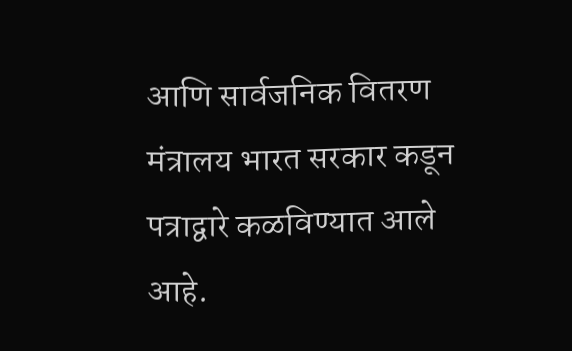आणि सार्वजनिक वितरण मंत्रालय भारत सरकार कडून पत्राद्वारे कळविण्यात आले आहे.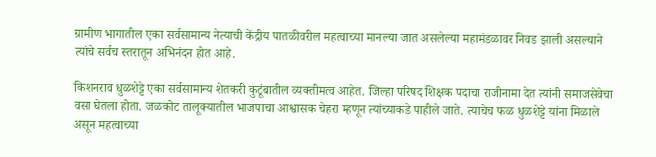ग्रामीण भागातील एका सर्वसामान्य नेत्याची केंद्रीय पातळीवरील महत्वाच्या मानल्या जात असलेल्या महामंडळावर निवड झाली असल्याने त्यांचे सर्वच स्तरातून अभिनंदन होत आहे.

किशनराव धुळशेट्टे एका सर्वसामान्य शेतकरी कुटूंबातील व्यक्तीमत्व आहेत. जिल्हा परिषद शिक्षक पदाचा राजीनामा देत त्यांनी समाजसेवेचा वसा घेतला होता. जळकोट तालूक्यातील भाजपाचा आश्वासक चेहरा म्हणून त्यांच्याकडे पाहीले जाते. त्याचेच फळ धुळशेट्टे यांना मिळाले असून महत्वाच्या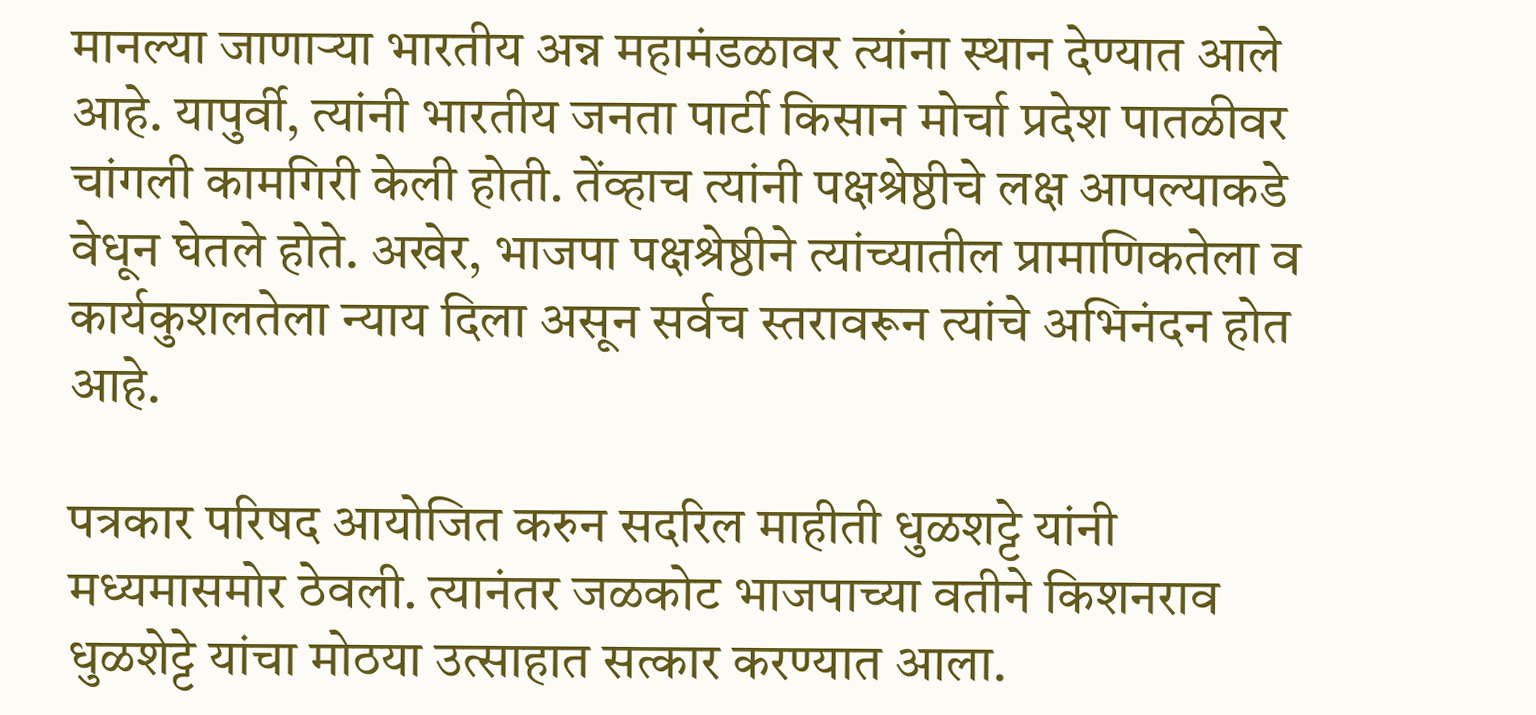मानल्या जाणाऱ्या भारतीय अन्न महामंडळावर त्यांना स्थान देण्यात आले आहे. यापुर्वी, त्यांनी भारतीय जनता पार्टी किसान मोर्चा प्रदेश पातळीवर चांगली कामगिरी केली होती. तेंव्हाच त्यांनी पक्षश्रेष्ठीचे लक्ष आपल्याकडे वेधून घेतले होते. अखेर, भाजपा पक्षश्रेष्ठीने त्यांच्यातील प्रामाणिकतेला व कार्यकुशलतेला न्याय दिला असून सर्वच स्तरावरून त्यांचे अभिनंदन होत आहे.

पत्रकार परिषद आयोजित करुन सदरिल माहीती धुळशट्टे यांनी मध्यमासमोर ठेवली. त्यानंतर जळकोट भाजपाच्या वतीने किशनराव धुळशेट्टे यांचा मोठया उत्साहात सत्कार करण्यात आला.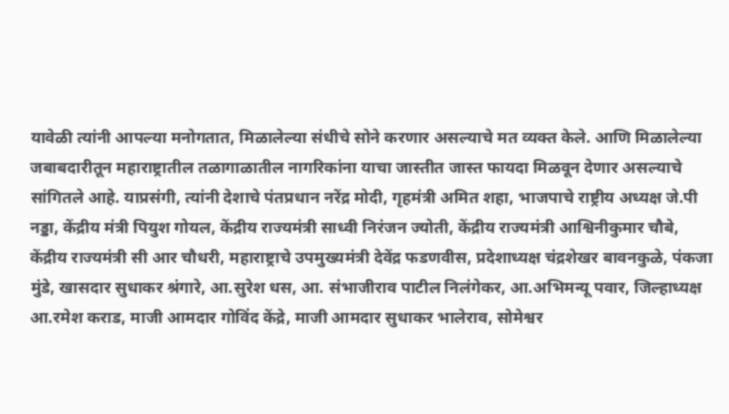यावेळी त्यांनी आपल्या मनोगतात, मिळालेल्या संधीचे सोने करणार असल्याचे मत व्यक्त केले. आणि मिळालेल्या जबाबदारीतून महाराष्ट्रातील तळागाळातील नागरिकांना याचा जास्तीत जास्त फायदा मिळवून देणार असल्याचे सांगितले आहे. याप्रसंगी, त्यांनी देशाचे पंतप्रधान नरेंद्र मोदी, गृहमंत्री अमित शहा, भाजपाचे राष्ट्रीय अध्यक्ष जे.पी नड्डा, केंद्रीय मंत्री पियुश गोयल, केंद्रीय राज्यमंत्री साध्वी निरंजन ज्योती, केंद्रीय राज्यमंत्री आश्विनीकुमार चौबे, केंद्रीय राज्यमंत्री सी आर चौधरी, महाराष्ट्राचे उपमुख्यमंत्री देवेंद्र फडणवीस, प्रदेशाध्यक्ष चंद्रशेखर बावनकुळे, पंकजा मुंडे, खासदार सुधाकर श्रंगारे, आ.सुरेश धस, आ. संभाजीराव पाटील निलंगेकर, आ.अभिमन्यू पवार, जिल्हाध्यक्ष आ.रमेश कराड, माजी आमदार गोविंद केंद्रे, माजी आमदार सुधाकर भालेराव, सोमेश्वर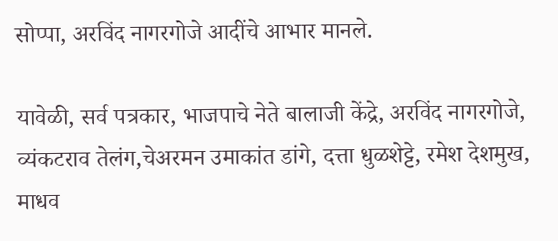सोप्पा, अरविंद नागरगोजे आदींचे आभार मानले.

यावेळी, सर्व पत्रकार, भाजपाचे नेते बालाजी केंद्रे, अरविंद नागरगोजे, व्यंकटराव तेलंग,चेअरमन उमाकांत डांगे, दत्ता धुळशेट्टे, रमेश देशमुख, माधव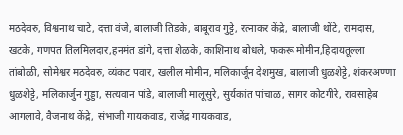मठदेवरु, विश्वनाथ चाटे, दत्ता वंजे, बालाजी तिडके, बाबूराव गुट्टे, रत्नाकर केंद्रे, बालाजी थोंटे, रामदास, खटके, गणपत तिलमिलदार,हनमंत डांगे, दत्ता शेळके, काशिनाथ बोधले, फकरू मोमीन,हिदायतूल्ला तांबोळी, सोमेश्वर मठदेवरु, व्यंकट पवार, खलील मोमीन, मलिकार्जून देशमुख, बालाजी धुळशेट्टे, शंकरअण्णा धुळशेट्टे, मलिकार्जुन गुड्डा, सत्यवान पांडे, बालाजी मालूसुरे, सुर्यकांत पांचाळ, सागर कोटगीरे, रावसाहेब आगलावे, वैजनाथ केंद्रे, संभाजी गायकवाड, राजेंद्र गायकवाड,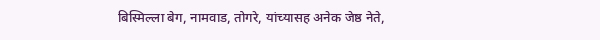बिस्मिल्ला बेग, नामवाड, तोगरे, यांच्यासह अनेक जेष्ठ नेते,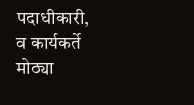पदाधीकारी, व कार्यकर्ते मोठ्या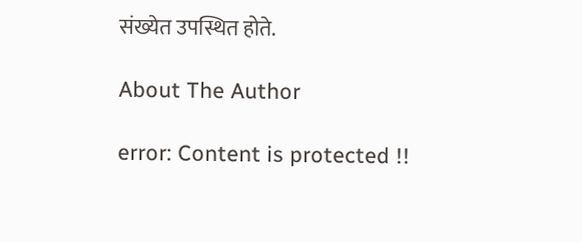संख्येत उपस्थित होते.

About The Author

error: Content is protected !!